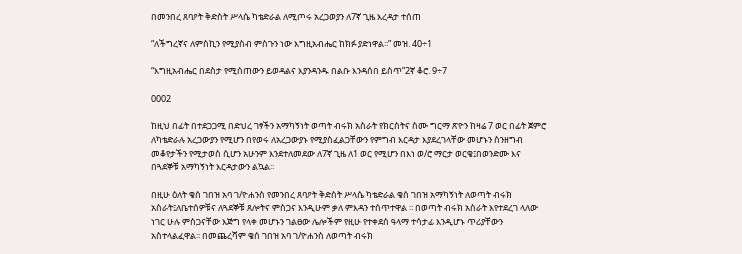በመንበረ ጸባዖት ቅድስት ሥላሴ ካቴድራል ለሚጦሩ አረጋወያን ለ7ኛ ጊዜ እረዳታ ተሰጠ

“ለችግረኛና ለምስኪን የሚያስብ ምስጉን ነው እግዚአብሔር ከክፉ ያድነዋል፡፡” መዝ. 40÷1

“እግዚአብሔር በደስታ የሚሰጠውን ይወዳልና እያንዳንዱ በልቡ እንዳሰበ ይስጥ”2ኛ ቆሮ. 9÷7

0002

ከዚህ በፊት በተደጋጋሚ በድህረ ገፃችን አማካኝነት ወጣት ብሩክ አስራት የክርስትና ስሙ ግርማ ጽዮን ከዛሬ 7 ወር በፊት ጀምሮ ለካቴድራሉ አረጋውያን የሚሆን በየወሩ ለአረጋውያኑ የሚያስፈልጋቸውን የምግብ እርዳታ እያደረገላቸው መሆኑን ስንዘግብ መቆየታችን የሚታወስ ሲሆን አሁንም እንደተለመደው ለ7ኛ ጊዜ ለ1 ወር የሚሆን በእነ ወ/ሮ ማርታ ወርቄ፤በወንድሙ እና በጓደኞቹ አማካኝነት እርዳታውን ልኳል፡፡

በዚሁ ዕለት ቄሰ ገበዝ አባ ገ/ዮሐንስ የመንበረ ጸባዖት ቅድስት ሥላሴ ካቴድራል ቄሰ ገበዝ አማካኝነት ለወጣት ብሩክ አስራት፤ለቤተሰዎቹና ለጓደኞቹ ጸሎትና ምስጋና እንዲሁም ቃለ ምእዳን ተሰጥተዋል ፡፡ በወጣት ብሩክ አስራት እየተደረገ ላለው ነገር ሁሉ ምስጋናቸው እጅግ የላቀ መሆኑን ገልፀው ሌሎችም የዚሁ የተቀደሰ ዓላማ ተሳታፊ እንዲሆኑ ጥሪያቸውን አስተላልፈዋል፡፡ በመጨረሻም ቄሰ ገበዝ አባ ገ/ዮሐንስ ለወጣት ብሩክ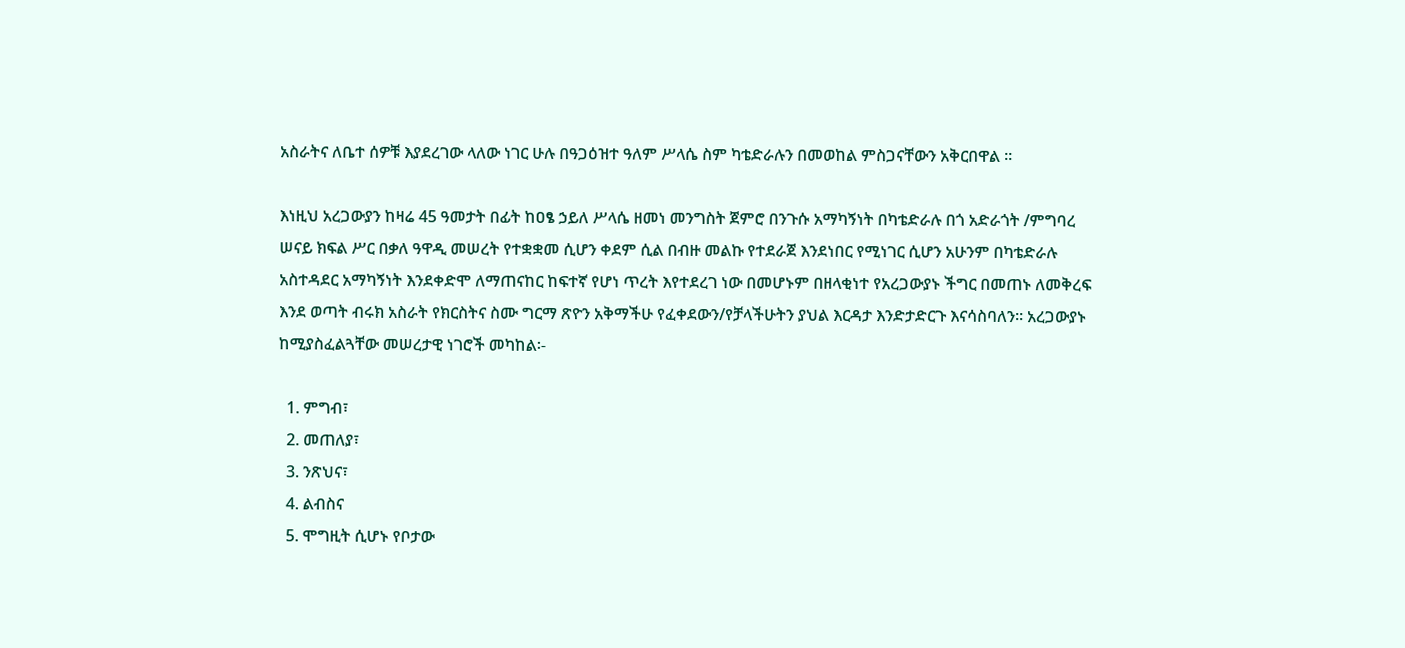አስራትና ለቤተ ሰዎቹ እያደረገው ላለው ነገር ሁሉ በዓጋዕዝተ ዓለም ሥላሴ ስም ካቴድራሉን በመወከል ምስጋናቸውን አቅርበዋል ፡፡

እነዚህ አረጋውያን ከዛሬ 45 ዓመታት በፊት ከዐፄ ኃይለ ሥላሴ ዘመነ መንግስት ጀምሮ በንጉሱ አማካኝነት በካቴድራሉ በጎ አድራጎት /ምግባረ ሠናይ ክፍል ሥር በቃለ ዓዋዲ መሠረት የተቋቋመ ሲሆን ቀደም ሲል በብዙ መልኩ የተደራጀ እንደነበር የሚነገር ሲሆን አሁንም በካቴድራሉ አስተዳደር አማካኝነት እንደቀድሞ ለማጠናከር ከፍተኛ የሆነ ጥረት እየተደረገ ነው በመሆኑም በዘላቂነተ የአረጋውያኑ ችግር በመጠኑ ለመቅረፍ እንደ ወጣት ብሩክ አስራት የክርስትና ስሙ ግርማ ጽዮን አቅማችሁ የፈቀደውን/የቻላችሁትን ያህል እርዳታ እንድታድርጉ እናሳስባለን፡፡ አረጋውያኑ ከሚያስፈልጓቸው መሠረታዊ ነገሮች መካከል፡-

  1. ምግብ፣
  2. መጠለያ፣
  3. ንጽህና፣
  4. ልብስና
  5. ሞግዚት ሲሆኑ የቦታው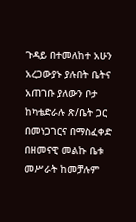ጉዳይ በተመለከተ አሁን አረጋውያኑ ያሉበት ቤትና አጠገቡ ያለውን ቦታ ከካቴድራሉ ጽ/ቤት ጋር በመነጋገርና በማስፈቀድ በዘመናዊ መልኩ ቤቱ መሥራት ከመቻሉም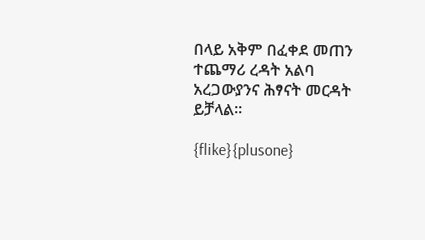በላይ አቅም በፈቀደ መጠን ተጨማሪ ረዳት አልባ አረጋውያንና ሕፃናት መርዳት ይቻላል፡፡

{flike}{plusone}